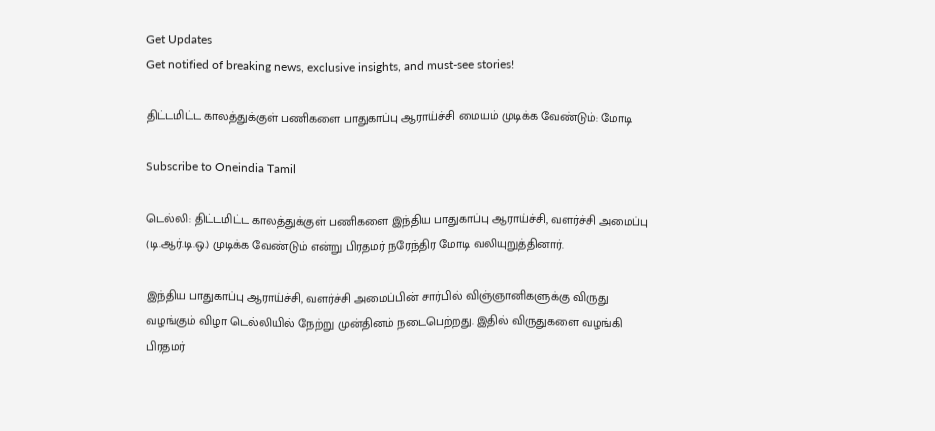Get Updates
Get notified of breaking news, exclusive insights, and must-see stories!

திட்டமிட்ட காலத்துக்குள் பணிகளை பாதுகாப்பு ஆராய்ச்சி மையம் முடிக்க வேண்டும்: மோடி

Subscribe to Oneindia Tamil

டெல்லி: திட்டமிட்ட காலத்துக்குள் பணிகளை இந்திய பாதுகாப்பு ஆராய்ச்சி, வளர்ச்சி அமைப்பு (டி.ஆர்.டி.ஒ.) முடிக்க வேண்டும் என்று பிரதமர் நரேந்திர மோடி வலியுறுத்தினார்.

இந்திய பாதுகாப்பு ஆராய்ச்சி, வளர்ச்சி அமைப்பின் சார்பில் விஞ்ஞானிகளுக்கு விருது வழங்கும் விழா டெல்லியில் நேற்று முன்தினம் நடைபெற்றது. இதில் விருதுகளை வழங்கி பிரதமர்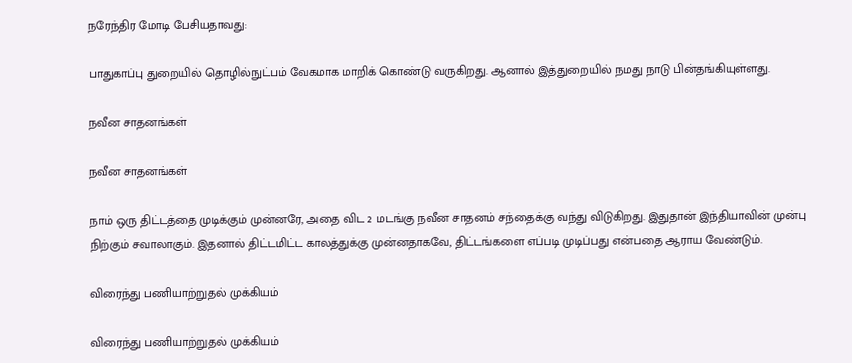நரேந்திர மோடி பேசியதாவது:

பாதுகாப்பு துறையில் தொழில்நுட்பம் வேகமாக மாறிக் கொண்டு வருகிறது. ஆனால் இத்துறையில் நமது நாடு பின்தங்கியுள்ளது.

நவீன சாதனங்கள்

நவீன சாதனங்கள்

நாம் ஒரு திட்டத்தை முடிக்கும் முன்னரே, அதை விட 2 மடங்கு நவீன சாதனம் சந்தைக்கு வந்து விடுகிறது. இதுதான் இந்தியாவின் முன்பு நிற்கும் சவாலாகும். இதனால் திட்டமிட்ட காலத்துக்கு முன்னதாகவே, திட்டங்களை எப்படி முடிப்பது என்பதை ஆராய வேண்டும்.

விரைந்து பணியாற்றுதல் முக்கியம்

விரைந்து பணியாற்றுதல் முக்கியம்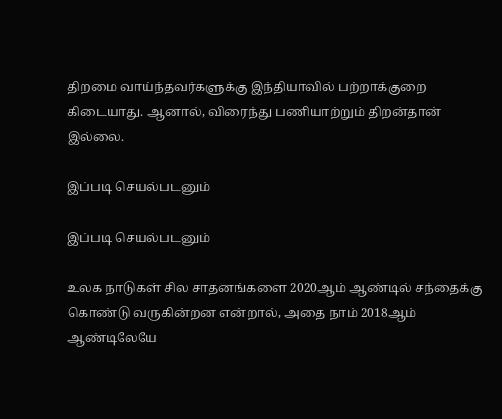திறமை வாய்ந்தவர்களுக்கு இந்தியாவில் பற்றாக்குறை கிடையாது. ஆனால், விரைந்து பணியாற்றும் திறன்தான் இல்லை.

இப்படி செயல்படனும்

இப்படி செயல்படனும்

உலக நாடுகள் சில சாதனங்களை 2020ஆம் ஆண்டில் சந்தைக்கு கொண்டு வருகின்றன என்றால், அதை நாம் 2018ஆம் ஆண்டிலேயே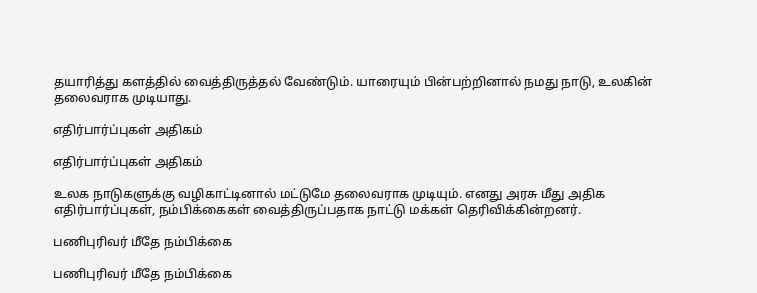தயாரித்து களத்தில் வைத்திருத்தல் வேண்டும். யாரையும் பின்பற்றினால் நமது நாடு, உலகின் தலைவராக முடியாது.

எதிர்பார்ப்புகள் அதிகம்

எதிர்பார்ப்புகள் அதிகம்

உலக நாடுகளுக்கு வழிகாட்டினால் மட்டுமே தலைவராக முடியும். எனது அரசு மீது அதிக எதிர்பார்ப்புகள், நம்பிக்கைகள் வைத்திருப்பதாக நாட்டு மக்கள் தெரிவிக்கின்றனர்.

பணிபுரிவர் மீதே நம்பிக்கை

பணிபுரிவர் மீதே நம்பிக்கை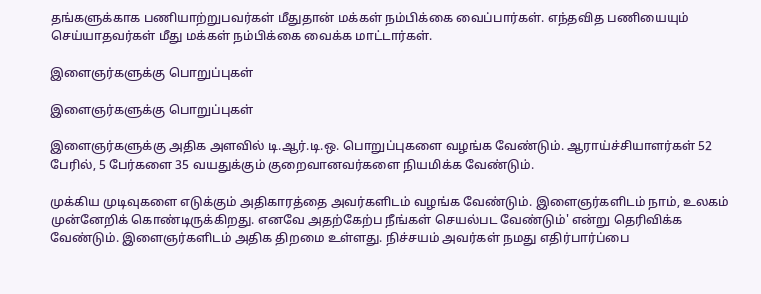தங்களுக்காக பணியாற்றுபவர்கள் மீதுதான் மக்கள் நம்பிக்கை வைப்பார்கள். எந்தவித பணியையும் செய்யாதவர்கள் மீது மக்கள் நம்பிக்கை வைக்க மாட்டார்கள்.

இளைஞர்களுக்கு பொறுப்புகள்

இளைஞர்களுக்கு பொறுப்புகள்

இளைஞர்களுக்கு அதிக அளவில் டி.ஆர்.டி.ஒ. பொறுப்புகளை வழங்க வேண்டும். ஆராய்ச்சியாளர்கள் 52 பேரில், 5 பேர்களை 35 வயதுக்கும் குறைவானவர்களை நியமிக்க வேண்டும்.

முக்கிய முடிவுகளை எடுக்கும் அதிகாரத்தை அவர்களிடம் வழங்க வேண்டும். இளைஞர்களிடம் நாம், உலகம் முன்னேறிக் கொண்டிருக்கிறது. எனவே அதற்கேற்ப நீங்கள் செயல்பட வேண்டும்' என்று தெரிவிக்க வேண்டும். இளைஞர்களிடம் அதிக திறமை உள்ளது. நிச்சயம் அவர்கள் நமது எதிர்பார்ப்பை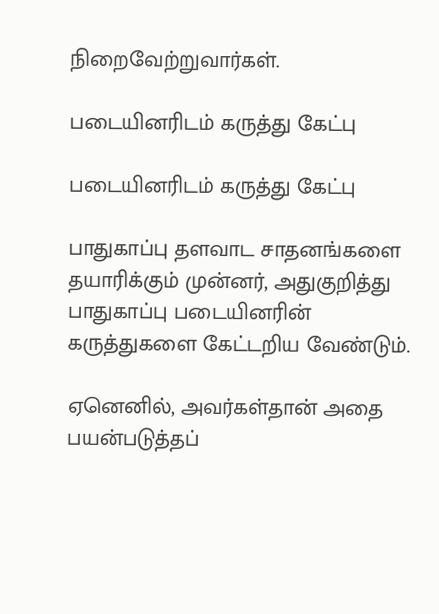நிறைவேற்றுவார்கள்.

படையினரிடம் கருத்து கேட்பு

படையினரிடம் கருத்து கேட்பு

பாதுகாப்பு தளவாட சாதனங்களை தயாரிக்கும் முன்னர், அதுகுறித்து பாதுகாப்பு படையினரின் கருத்துகளை கேட்டறிய வேண்டும்.

ஏனெனில், அவர்கள்தான் அதை பயன்படுத்தப்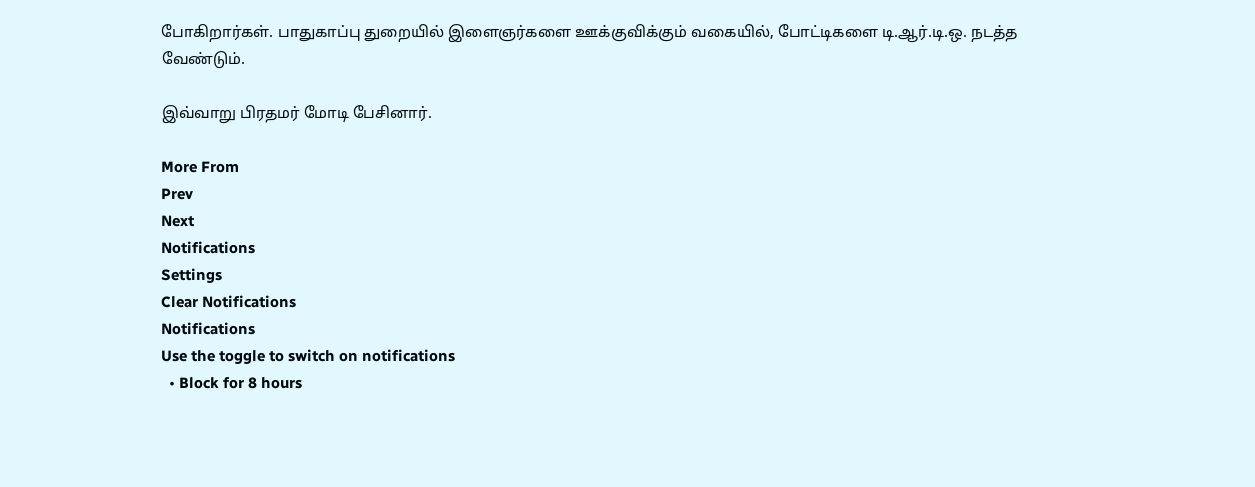போகிறார்கள். பாதுகாப்பு துறையில் இளைஞர்களை ஊக்குவிக்கும் வகையில், போட்டிகளை டி.ஆர்.டி.ஒ. நடத்த வேண்டும்.

இவ்வாறு பிரதமர் மோடி பேசினார்.

More From
Prev
Next
Notifications
Settings
Clear Notifications
Notifications
Use the toggle to switch on notifications
  • Block for 8 hours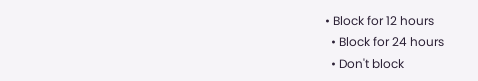• Block for 12 hours
  • Block for 24 hours
  • Don't block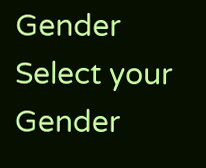Gender
Select your Gender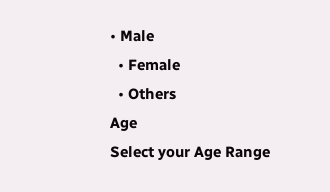• Male
  • Female
  • Others
Age
Select your Age Range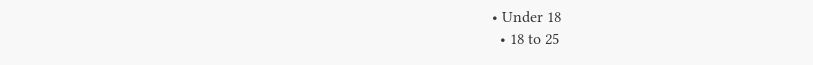• Under 18
  • 18 to 25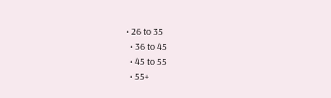• 26 to 35
  • 36 to 45
  • 45 to 55
  • 55+